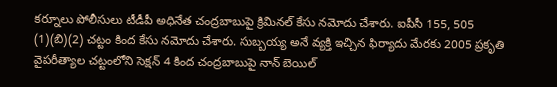కర్నూలు పోలీసులు టీడీపీ అధినేత చంద్రబాబుపై క్రిమినల్ కేసు నమోదు చేశారు. ఐపీసీ 155, 505 (1)(బి)(2) చట్టం కింద కేసు నమోదు చేశారు. సుబ్బయ్య అనే వ్యక్తి ఇచ్చిన ఫిర్యాదు మేరకు 2005 ప్రకృతి వైపరీత్యాల చట్టంలోని సెక్షన్ 4 కింద చంద్రబాబుపై నాన్ బెయిల్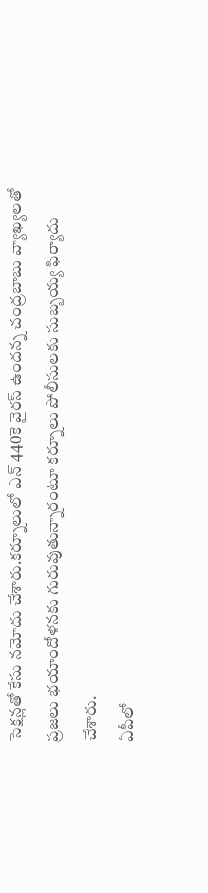సెక్షన్లతో కేసు నమోదు చేశారు.కర్నూలులో ఎన్ 440కె వైరస్ ఉందన్న చంద్రబాబు వ్యాఖ్యలతో ప్రజలు భయాందోళనకు గురువుతున్నారంటూ కర్నూలు పోలీసులకు సుబ్బయ్య ఫిర్యాదు చేశారు.
ఏపీలో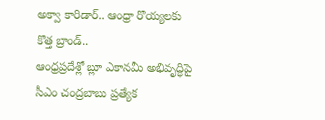అక్వా కారిడార్.. ఆంధ్రా రొయ్యలకు కొత్త బ్రాండ్..
ఆంధ్రప్రదేశ్లో బ్లూ ఎకానమీ అభివృద్ధిపై సీఎం చంద్రబాబు ప్రత్యేక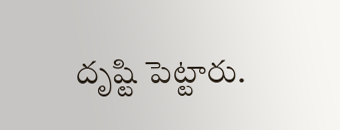దృష్టి పెట్టారు.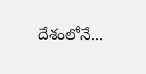దేశంలోనే...